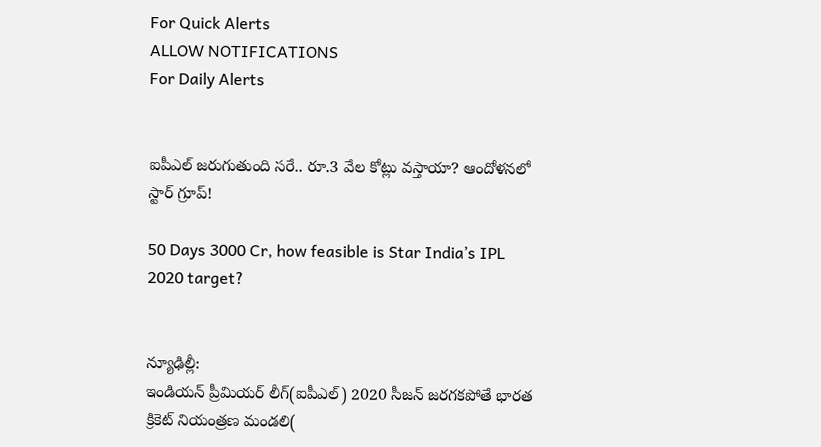For Quick Alerts
ALLOW NOTIFICATIONS
For Daily Alerts


ఐపీఎల్ జరుగుతుంది సరే.. రూ.3 వేల కోట్లు వస్తాయా? ఆందోళనలో స్టార్ గ్రూప్!

50 Days 3000 Cr, how feasible is Star India’s IPL 2020 target?


న్యూఢిల్లీ:
ఇండియన్ ప్రీమియర్ లీగ్(ఐపీఎల్) 2020 సీజన్ జరగకపోతే భారత క్రికెట్ నియంత్రణ మండలి(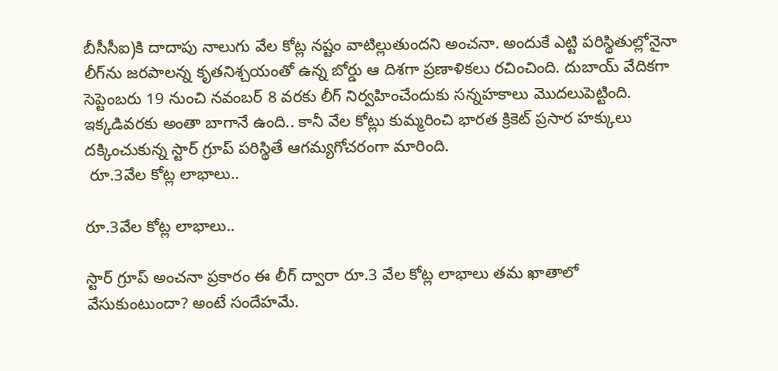బీసీసీఐ)కి దాదాపు నాలుగు వేల కోట్ల నష్టం వాటిల్లుతుందని అంచనా. అందుకే ఎట్టి పరిస్థితుల్లోనైనా లీగ్‌ను జరపాలన్న కృతనిశ్చయంతో ఉన్న బోర్డు ఆ దిశగా ప్రణాళికలు రచించింది. దుబాయ్ వేదికగా సెప్టెంబరు 19 నుంచి నవంబర్ 8 వరకు లీగ్ నిర్వహించేందుకు సన్నహకాలు మొదలుపెట్టింది. ఇక్కడివరకు అంతా బాగానే ఉంది.. కానీ వేల కోట్లు కుమ్మరించి భారత క్రికెట్‌ ప్రసార హక్కులు దక్కించుకున్న స్టార్‌ గ్రూప్‌ పరిస్థితే ఆగమ్యగోచరంగా మారింది.
 రూ.3వేల కోట్ల లాభాలు..

రూ.3వేల కోట్ల లాభాలు..

స్టార్ గ్రూప్ అంచనా ప్రకారం ఈ లీగ్‌ ద్వారా రూ.3 వేల కోట్ల లాభాలు తమ ఖాతాలో వేసుకుంటుందా? అంటే సందేహమే.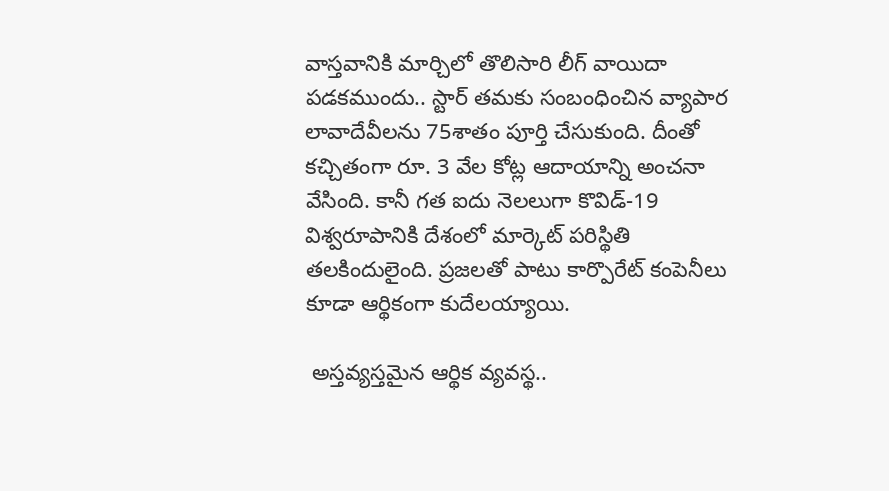వాస్తవానికి మార్చిలో తొలిసారి లీగ్‌ వాయిదా పడకముందు.. స్టార్‌ తమకు సంబంధించిన వ్యాపార లావాదేవీలను 75శాతం పూర్తి చేసుకుంది. దీంతో కచ్చితంగా రూ. 3 వేల కోట్ల ఆదాయాన్ని అంచనా వేసింది. కానీ గత ఐదు నెలలుగా కొవిడ్‌-19 విశ్వరూపానికి దేశంలో మార్కెట్‌ పరిస్థితి తలకిందులైంది. ప్రజలతో పాటు కార్పొరేట్‌ కంపెనీలు కూడా ఆర్థికంగా కుదేలయ్యాయి.

 అస్తవ్యస్తమైన ఆర్థిక వ్యవస్థ..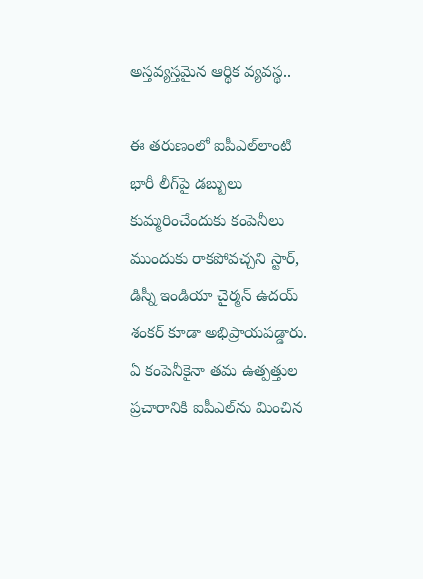అస్తవ్యస్తమైన ఆర్థిక వ్యవస్థ..

ఈ తరుణంలో ఐపీఎల్‌లాంటి భారీ లీగ్‌పై డబ్బులు కుమ్మరించేందుకు కంపెనీలు ముందుకు రాకపోవచ్చని స్టార్‌, డిస్నీ ఇండియా చైర్మన్‌ ఉదయ్‌ శంకర్‌ కూడా అభిప్రాయపడ్డారు. ఏ కంపెనీకైనా తమ ఉత్పత్తుల ప్రచారానికి ఐపీఎల్‌ను మించిన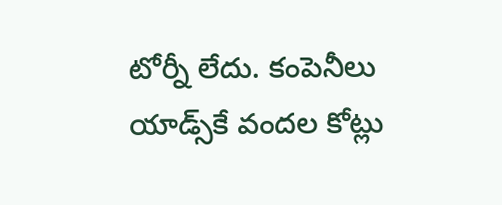టోర్నీ లేదు. కంపెనీలు యాడ్స్‌కే వందల కోట్లు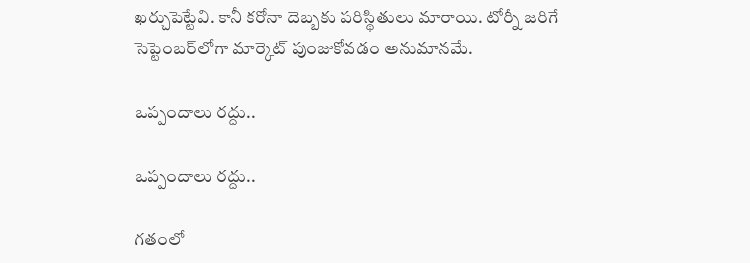ఖర్చుపెట్టేవి. కానీ కరోనా దెబ్బకు పరిస్థితులు మారాయి. టోర్నీ జరిగే సెప్టెంబర్‌లోగా మార్కెట్‌ పుంజుకోవడం అనుమానమే.

ఒప్పందాలు రద్దు..

ఒప్పందాలు రద్దు..

గతంలో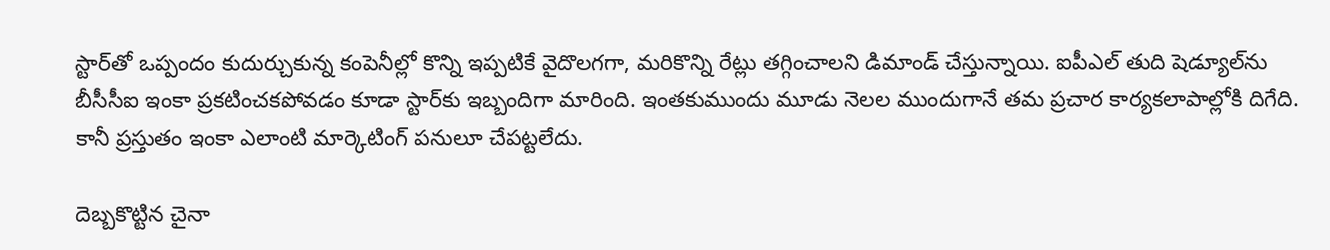స్టార్‌తో ఒప్పందం కుదుర్చుకున్న కంపెనీల్లో కొన్ని ఇప్పటికే వైదొలగగా, మరికొన్ని రేట్లు తగ్గించాలని డిమాండ్‌ చేస్తున్నాయి. ఐపీఎల్‌ తుది షెడ్యూల్‌ను బీసీసీఐ ఇంకా ప్రకటించకపోవడం కూడా స్టార్‌కు ఇబ్బందిగా మారింది. ఇంతకుముందు మూడు నెలల ముందుగానే తమ ప్రచార కార్యకలాపాల్లోకి దిగేది. కానీ ప్రస్తుతం ఇంకా ఎలాంటి మార్కెటింగ్‌ పనులూ చేపట్టలేదు.

దెబ్బకొట్టిన చైనా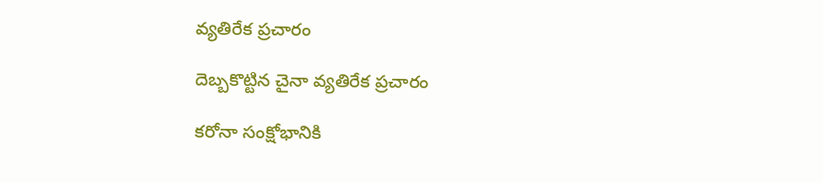వ్యతిరేక ప్రచారం

దెబ్బకొట్టిన చైనా వ్యతిరేక ప్రచారం

కరోనా సంక్షోభానికి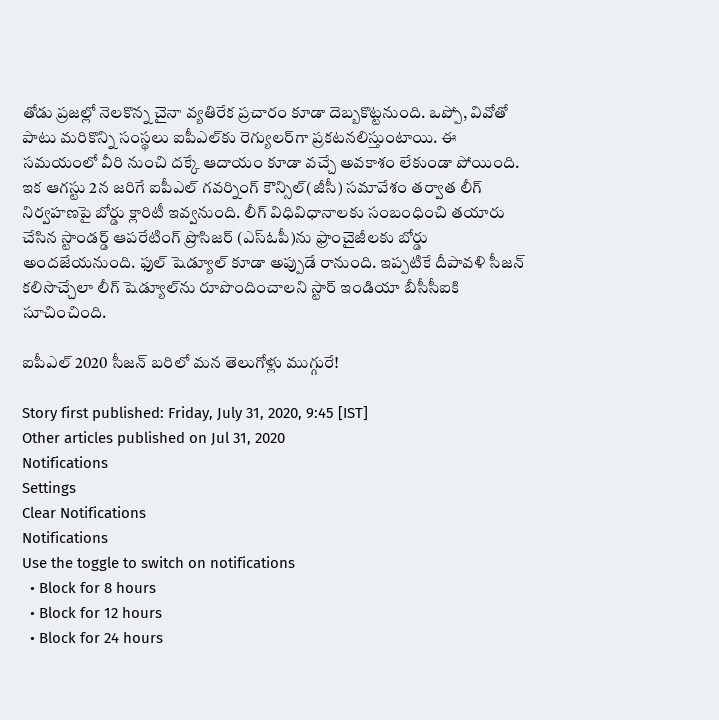తోడు ప్రజల్లో నెలకొన్న చైనా వ్యతిరేక ప్రచారం కూడా దెబ్బకొట్టనుంది. ఒప్పో, వివోతో పాటు మరికొన్ని సంస్థలు ఐపీఎల్‌కు రెగ్యులర్‌గా ప్రకటనలిస్తుంటాయి. ఈ సమయంలో వీరి నుంచి దక్కే ఆదాయం కూడా వచ్చే అవకాశం లేకుండా పోయింది. ఇక ఆగస్టు 2న జరిగే ఐపీఎల్ గవర్నింగ్ కౌన్సిల్(జీసీ) సమావేశం తర్వాత లీగ్ నిర్వహణపై బోర్డు క్లారిటీ ఇవ్వనుంది. లీగ్ విధివిధానాలకు సంబంధించి తయారు చేసిన స్టాండర్డ్ ఆపరేటింగ్ ప్రొసిజర్ (ఎస్ఓపీ)ను ఫ్రాంచైజీలకు బోర్డు అందజేయనుంది. ఫుల్ షెడ్యూల్ కూడా అప్పుడే రానుంది. ఇప్పటికే దీపావళి సీజన్ కలిసొచ్చేలా లీగ్‌ షెడ్యూల్‌ను రూపొందించాలని స్టార్ ఇండియా బీసీసీఐకి సూచించింది.

ఐపీఎల్ 2020 సీజన్‌ బరిలో మన తెలుగోళ్లు ముగ్గురే!

Story first published: Friday, July 31, 2020, 9:45 [IST]
Other articles published on Jul 31, 2020
Notifications
Settings
Clear Notifications
Notifications
Use the toggle to switch on notifications
  • Block for 8 hours
  • Block for 12 hours
  • Block for 24 hours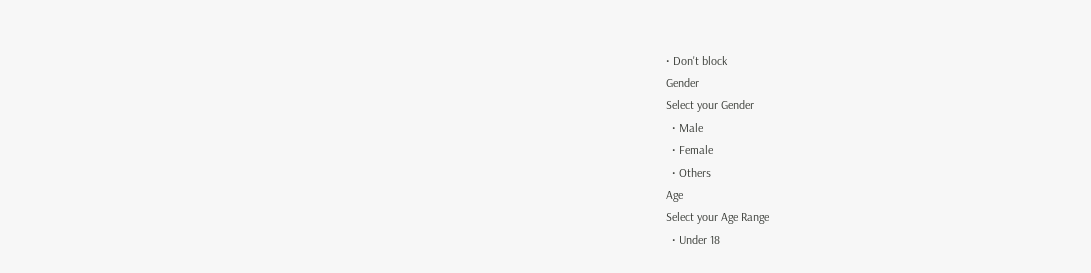• Don't block
Gender
Select your Gender
  • Male
  • Female
  • Others
Age
Select your Age Range
  • Under 18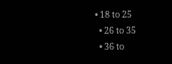• 18 to 25
  • 26 to 35
  • 36 to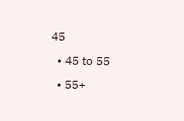45
  • 45 to 55
  • 55+